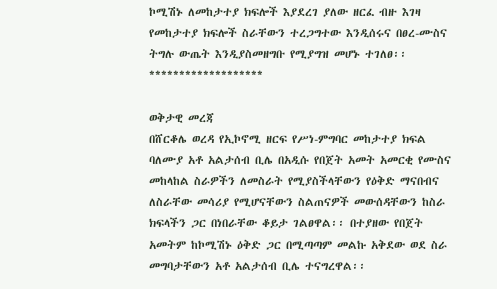ኮሚሽኑ ለመከታተያ ክፍሎች እያደረገ ያለው ዘርፈ ብዙ እገዛ የመከታተያ ክፍሎች ስራቸውን ተረጋግተው እንዲሰሩና በፀረ-ሙስና ትግሉ ውጤት እንዲያስመዘግቡ የሚያግዝ መሆኑ ተገለፀ፡፡ *******************

ወቅታዊ መረጃ
በሸርቆሌ ወረዳ የኢኮኖሚ ዘርፍ የሥነ-ምግባር መከታተያ ክፍል ባለሙያ አቶ አልታሰብ ቢሌ በአዲሱ የበጀት አመት አመርቂ የሙስና መከላከል ስራዎችን ለመስራት የሚያስችላቸውን የዕቅድ ማናበብና ለስራቸው መሳሪያ የሚሆናቸውን ስልጠናዎች መውሰዳቸውን ከስራ ክፍላችን ጋር በነበራቸው ቆይታ ገልፀዋል፡፡ በተያዘው የበጀት አመትም ከኮሚሽኑ ዕቅድ ጋር በሚጣጣም መልኩ አቅደው ወደ ስራ መግባታቸውን አቶ አልታሰብ ቢሌ ተናግረዋል፡፡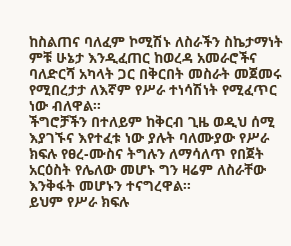ከስልጠና ባለፈም ኮሚሽኑ ለስራችን ስኬታማነት ምቹ ሁኔታ እንዲፈጠር ከወረዳ አመራሮችና ባለድርሻ አካላት ጋር በቅርበት መስራት መጀመሩ የሚበረታታ ለእኛም የሥራ ተነሳሽነት የሚፈጥር ነው ብለዋል፡፡
ችግሮቻችን በተለይም ከቅርብ ጊዜ ወዲህ ሰሚ እያገኙና እየተፈቱ ነው ያሉት ባለሙያው የሥራ ክፍሉ የፀረ-ሙስና ትግሉን ለማሳለጥ የበጀት አርዕስት የሌለው መሆኑ ግን ዛሬም ለስራቸው እንቅፋት መሆኑን ተናግረዋል፡፡
ይህም የሥራ ክፍሉ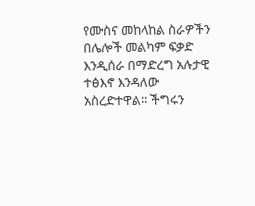የሙስና መከላከል ስራዎችን በሌሎች መልካም ፍቃድ እንዲሰራ በማድረግ አሉታዊ ተፅእኖ እንዳለው አስረድተዋል፡፡ ችግሩን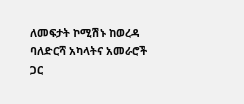ለመፍታት ኮሚሽኑ ከወረዳ ባለድርሻ አካላትና አመራሮች ጋር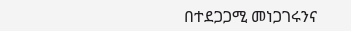በተደጋጋሚ መነጋገሩንና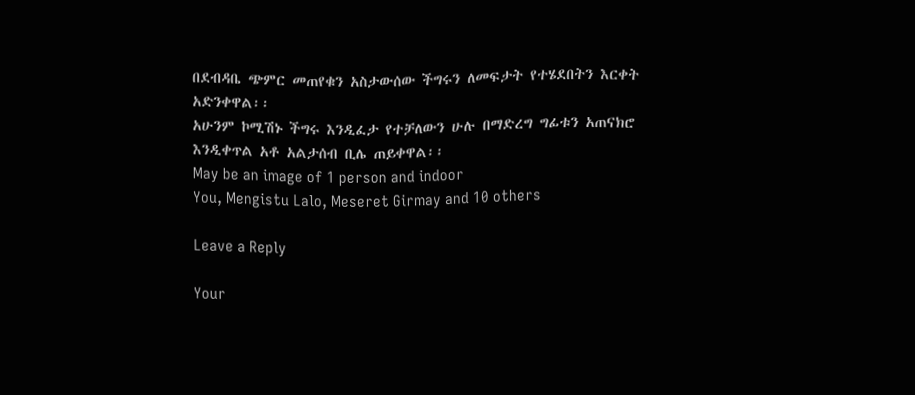በደብዳቤ ጭምር መጠየቁን አስታውሰው ችግሩን ለመፍታት የተሄደበትን እርቀት አድንቀዋል፡፡
አሁንም ኮሚሽኑ ችግሩ እንዲፈታ የተቻለውን ሁሉ በማድረግ ግፊቱን አጠናክሮ እንዲቀጥል አቶ አልታሰብ ቢሌ ጠይቀዋል፡፡
May be an image of 1 person and indoor
You, Mengistu Lalo, Meseret Girmay and 10 others

Leave a Reply

Your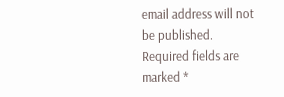email address will not be published. Required fields are marked *